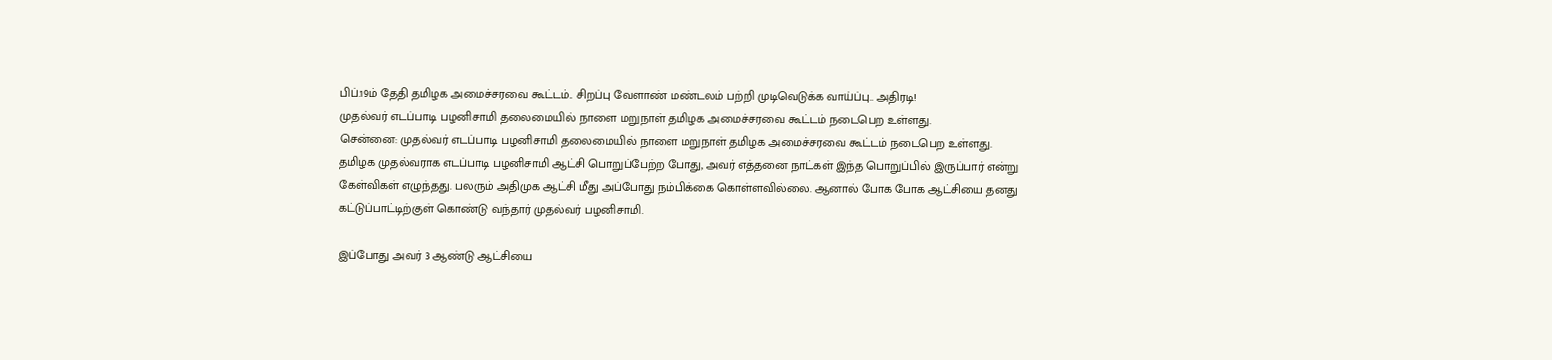பிப்.19ம் தேதி தமிழக அமைச்சரவை கூட்டம்.. சிறப்பு வேளாண் மண்டலம் பற்றி முடிவெடுக்க வாய்ப்பு.. அதிரடி!
முதல்வர் எடப்பாடி பழனிசாமி தலைமையில் நாளை மறுநாள் தமிழக அமைச்சரவை கூட்டம் நடைபெற உள்ளது.
சென்னை: முதல்வர் எடப்பாடி பழனிசாமி தலைமையில் நாளை மறுநாள் தமிழக அமைச்சரவை கூட்டம் நடைபெற உள்ளது.
தமிழக முதல்வராக எடப்பாடி பழனிசாமி ஆட்சி பொறுப்பேற்ற போது, அவர் எத்தனை நாட்கள் இந்த பொறுப்பில் இருப்பார் என்று கேள்விகள் எழுந்தது. பலரும் அதிமுக ஆட்சி மீது அப்போது நம்பிக்கை கொள்ளவில்லை. ஆனால் போக போக ஆட்சியை தனது கட்டுப்பாட்டிற்குள் கொண்டு வந்தார் முதல்வர் பழனிசாமி.

இப்போது அவர் 3 ஆண்டு ஆட்சியை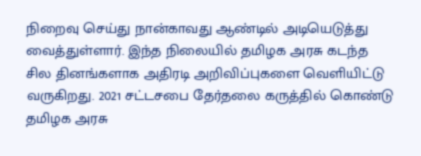நிறைவு செய்து நான்காவது ஆண்டில் அடியெடுத்து வைத்துள்ளார். இந்த நிலையில் தமிழக அரசு கடந்த சில தினங்களாக அதிரடி அறிவிப்புகளை வெளியிட்டு வருகிறது. 2021 சட்டசபை தேர்தலை கருத்தில் கொண்டு தமிழக அரசு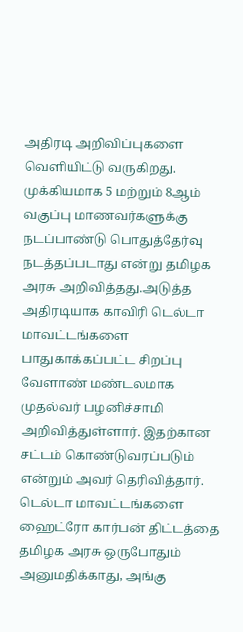அதிரடி அறிவிப்புகளை வெளியிட்டு வருகிறது.
முக்கியமாக 5 மற்றும் 8ஆம் வகுப்பு மாணவர்களுக்கு நடப்பாண்டு பொதுத்தேர்வு நடத்தப்படாது என்று தமிழக அரசு அறிவித்தது.அடுத்த அதிரடியாக காவிரி டெல்டா மாவட்டங்களை பாதுகாக்கப்பட்ட சிறப்பு வேளாண் மண்டலமாக முதல்வர் பழனிச்சாமி அறிவித்துள்ளார். இதற்கான சட்டம் கொண்டுவரப்படும் என்றும் அவர் தெரிவித்தார்.
டெல்டா மாவட்டங்களை ஹைட்ரோ கார்பன் திட்டத்தை தமிழக அரசு ஒருபோதும் அனுமதிக்காது, அங்கு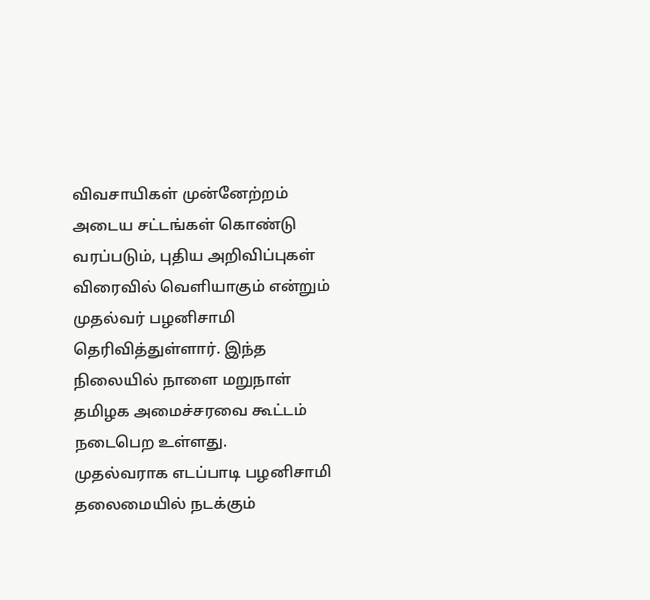விவசாயிகள் முன்னேற்றம் அடைய சட்டங்கள் கொண்டு வரப்படும், புதிய அறிவிப்புகள் விரைவில் வெளியாகும் என்றும் முதல்வர் பழனிசாமி தெரிவித்துள்ளார். இந்த நிலையில் நாளை மறுநாள் தமிழக அமைச்சரவை கூட்டம் நடைபெற உள்ளது.
முதல்வராக எடப்பாடி பழனிசாமி தலைமையில் நடக்கும்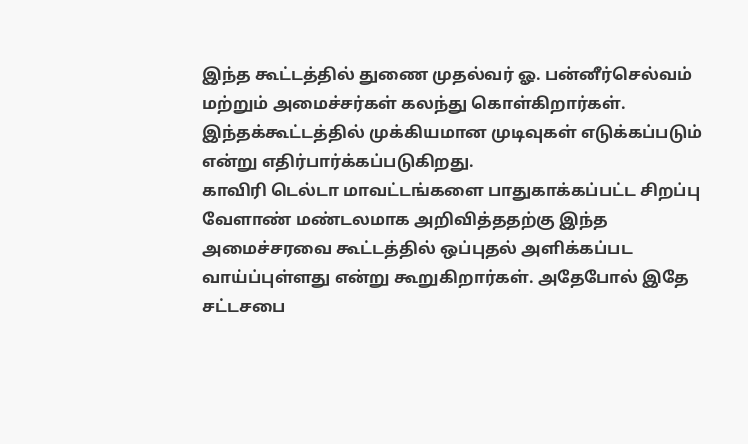இந்த கூட்டத்தில் துணை முதல்வர் ஓ. பன்னீர்செல்வம் மற்றும் அமைச்சர்கள் கலந்து கொள்கிறார்கள். இந்தக்கூட்டத்தில் முக்கியமான முடிவுகள் எடுக்கப்படும் என்று எதிர்பார்க்கப்படுகிறது.
காவிரி டெல்டா மாவட்டங்களை பாதுகாக்கப்பட்ட சிறப்பு வேளாண் மண்டலமாக அறிவித்ததற்கு இந்த அமைச்சரவை கூட்டத்தில் ஒப்புதல் அளிக்கப்பட வாய்ப்புள்ளது என்று கூறுகிறார்கள். அதேபோல் இதே சட்டசபை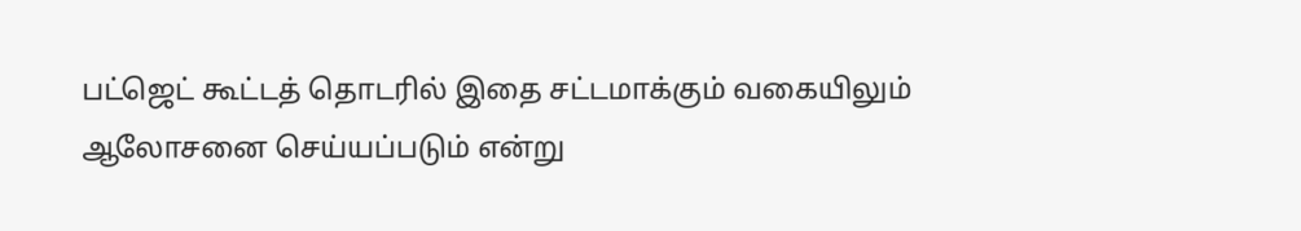பட்ஜெட் கூட்டத் தொடரில் இதை சட்டமாக்கும் வகையிலும் ஆலோசனை செய்யப்படும் என்று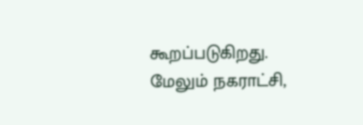கூறப்படுகிறது. மேலும் நகராட்சி,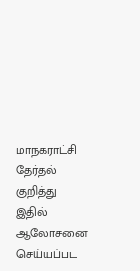மாநகராட்சி தேர்தல் குறித்து இதில் ஆலோசனை செய்யப்பட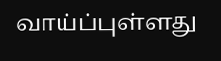வாய்ப்புள்ளது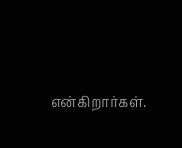என்கிறார்கள்.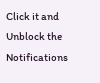Click it and Unblock the Notifications